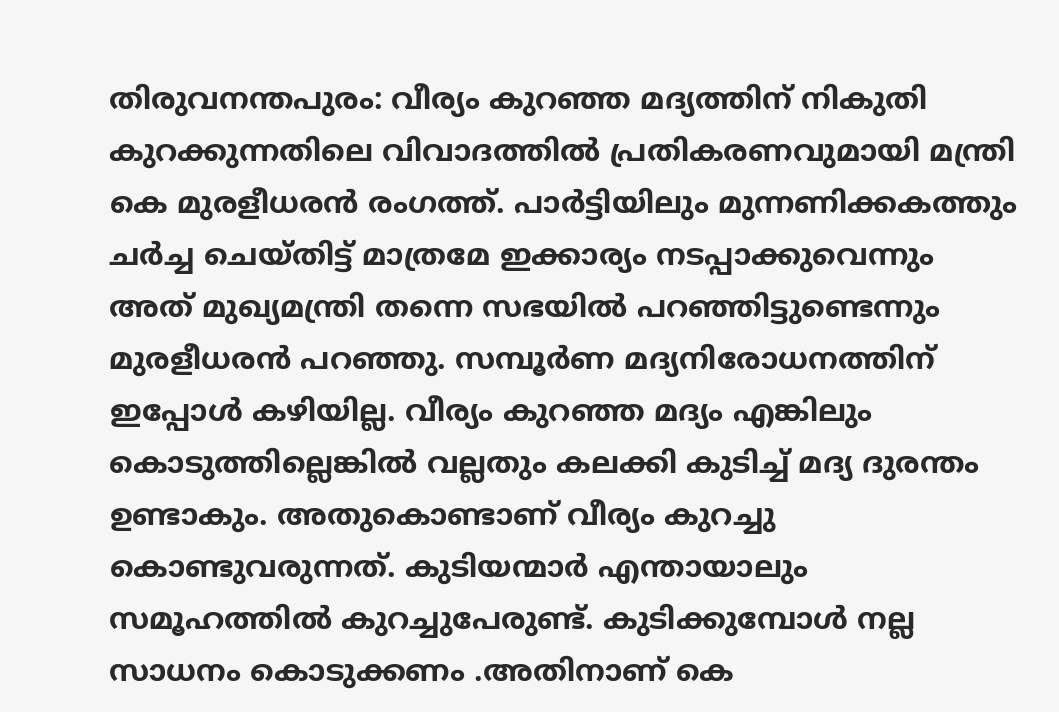തിരുവനന്തപുരം: വീര്യം കുറഞ്ഞ മദ്യത്തിന് നികുതി കുറക്കുന്നതിലെ വിവാദത്തില്‍ പ്രതികരണവുമായി മന്ത്രി കെ മുരളീധരന്‍ രംഗത്ത്. പാര്‍ട്ടിയിലും മുന്നണിക്കകത്തും ചര്‍ച്ച ചെയ്തിട്ട് മാത്രമേ ഇക്കാര്യം നടപ്പാക്കുവെന്നും അത് മുഖ്യമന്ത്രി തന്നെ സഭയില്‍ പറഞ്ഞിട്ടുണ്ടെന്നും മുരളീധരന്‍ പറഞ്ഞു. സമ്പൂര്‍ണ മദ്യനിരോധനത്തിന് ഇപ്പോള്‍ കഴിയില്ല. വീര്യം കുറഞ്ഞ മദ്യം എങ്കിലും കൊടുത്തില്ലെങ്കില്‍ വല്ലതും കലക്കി കുടിച്ച് മദ്യ ദുരന്തം ഉണ്ടാകും. അതുകൊണ്ടാണ് വീര്യം കുറച്ചു കൊണ്ടുവരുന്നത്. കുടിയന്മാര്‍ എന്തായാലും സമൂഹത്തില്‍ കുറച്ചുപേരുണ്ട്. കുടിക്കുമ്പോള്‍ നല്ല സാധനം കൊടുക്കണം .അതിനാണ് കെ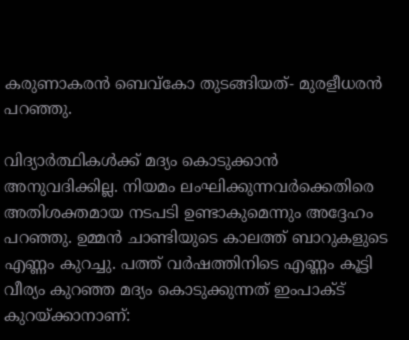കരുണാകരന്‍ ബെവ്‌കോ തുടങ്ങിയത്- മുരളീധരന്‍ പറഞ്ഞു.

വിദ്യാര്‍ത്ഥികള്‍ക്ക് മദ്യം കൊടുക്കാന്‍ അനുവദിക്കില്ല. നിയമം ലംഘിക്കുന്നവര്‍ക്കെതിരെ അതിശക്തമായ നടപടി ഉണ്ടാകുമെന്നും അദ്ദേഹം പറഞ്ഞു. ഉമ്മന്‍ ചാണ്ടിയുടെ കാലത്ത് ബാറുകളുടെ എണ്ണം കുറച്ചു. പത്ത് വര്‍ഷത്തിനിടെ എണ്ണം കൂട്ടി വീര്യം കുറഞ്ഞ മദ്യം കൊടുക്കുന്നത് ഇംപാക്ട് കുറയ്ക്കാനാണ്: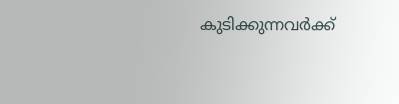കുടിക്കുന്നവര്‍ക്ക്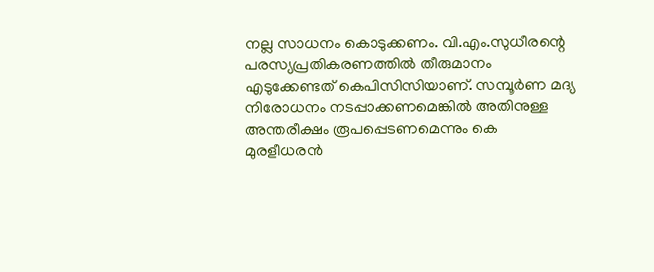നല്ല സാധനം കൊടുക്കണം. വി.എം.സുധീരന്റെ പരസ്യപ്രതികരണത്തില്‍ തീരുമാനം എടുക്കേണ്ടത് കെപിസിസിയാണ്. സമ്പൂര്‍ണ മദ്യ നിരോധനം നടപ്പാക്കണമെങ്കില്‍ അതിനുള്ള അന്തരീക്ഷം രൂപപ്പെടണമെന്നും കെ മുരളീധരന്‍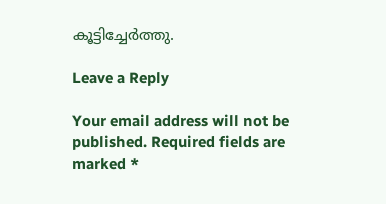കൂട്ടിച്ചേര്‍ത്തു.

Leave a Reply

Your email address will not be published. Required fields are marked *